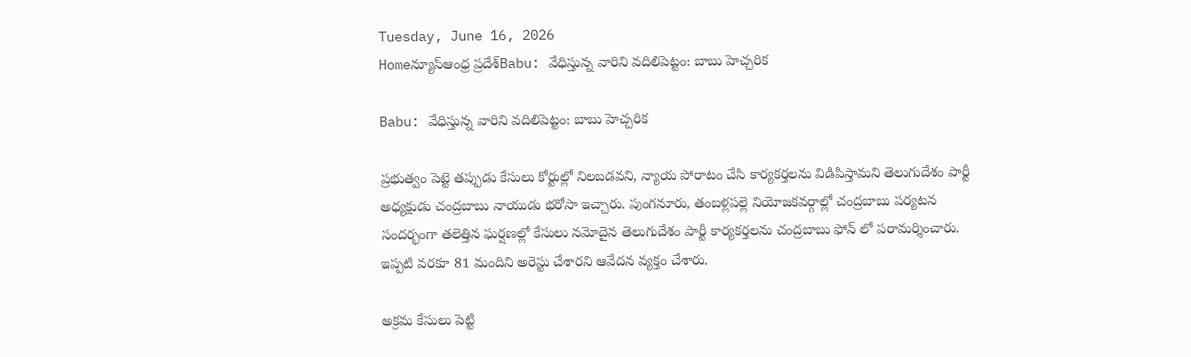Tuesday, June 16, 2026
Homeన్యూస్ఆంధ్ర ప్రదేశ్Babu: వేధిస్తున్న వారిని వదిలిపెట్టం: బాబు హెచ్చరిక

Babu: వేధిస్తున్న వారిని వదిలిపెట్టం: బాబు హెచ్చరిక

ప్రభుత్వం పెట్టె తప్పుడు కేసులు కోర్టుల్లో నిలబడవని, న్యాయ పోరాటం చేసి కార్యకర్తలను విడిపిస్తామని తెలుగుదేశం పార్టీ అధ్యక్షుడు చంద్రబాబు నాయుడు భరోసా ఇచ్చారు. పుంగనూరు, తంబళ్లపల్లె నియోజకవర్గాల్లో చంద్రబాబు పర్యటన సందర్భంగా తలెత్తిన ఘర్షణల్లో కేసులు నమోదైన తెలుగుదేశం పార్టీ కార్యకర్తలను చంద్రబాబు ఫోన్ లో పరామర్శించారు. ఇప్పటి వరకూ 81 మందిని అరెస్టు చేశారని ఆవేదన వ్యక్తం చేశారు.

అక్రమ కేసులు పెట్టి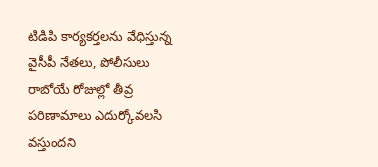టిడిపి కార్యకర్తలను వేధిస్తున్న వైసీపీ నేతలు, పోలీసులు రాబోయే రోజుల్లో తీవ్ర పరిణామాలు ఎదుర్కోవలసి వస్తుందని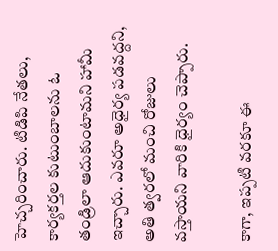హెచ్చరించారు. టిడిపి నేతలు, కార్యకర్తల కుటుంబాలను ఓ తండ్రిలా ఆదుకుంటామని హామీ ఇచ్చారు. ఎవరూ అధైర్య పడవద్దని, అతి త్వరలో మంచి రోజులు వస్తాయని వారికి ధైర్యం చెప్పారు.

కాగా, ఇప్పటి వరకూ ఈ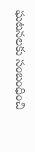ఘటనలకు సంబంధించి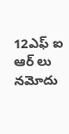12ఎఫ్ ఐ ఆర్ లు నమోదు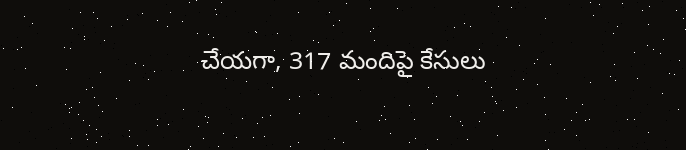చేయగా, 317 మందిపై కేసులు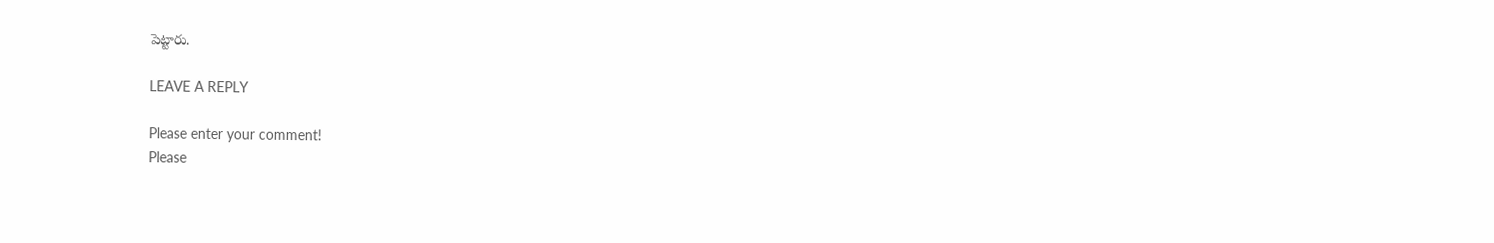పెట్టారు.

LEAVE A REPLY

Please enter your comment!
Please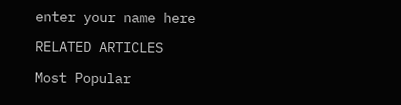enter your name here

RELATED ARTICLES

Most Popular